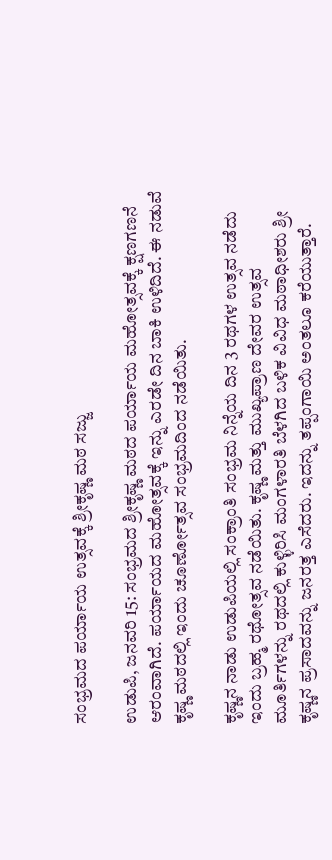ಸಂಭ್ರಮದ ಪರ್ಯಾಯ ಉತ್ಸವಕ್ಕೆ ಶ್ರೀಕೃಷ್ಣ ಮಠ ಸಜ್ಜು

ಉಡುಪಿ, ಜನವರಿ 15: ಸಂಭ್ರಮದ ಶ್ರೀಕೃಷ್ಣ ಮಠದ ಪರ್ಯಾಯ ಮಹೋತ್ಸವಕ್ಕೆ ಕ್ಷಣಗಣನೆ ಆರಂವಾಗಿದೆ. ಪರ್ಯಾಯದ ಮಹೋತ್ಸವಕ್ಕೆ ಇನ್ನು ಎರಡೇ ದಿನ ಬಾಕಿ ಉಳಿದಿದೆ. ಈ ನಡುವೆ ಕೃಷ್ಣ ಮಠದಲ್ಲಿ ಇಂದು ಚೂರ್ಣೋತ್ಸವ ಸಂಭ್ರಮದಿಂದ ನಡೆಯಿತು.

ಕೃಷ್ಣನ ನಾಡು ಉಡುಪಿಯಲ್ಲಿ ಸಂಕ್ರಾಂತಿ ಸಂಭ್ರಮ ನಿನ್ನೆಯ ದಿನ 3 ರಥಗಳ ಉತ್ಸವ ನಡೆದು ಇಂದು ಬ್ರಹ್ಮ ರಥೋತ್ಸವ ನಡೆಯಿತು. ಕೃಷ್ಣ ಮತ್ತು ಮುಖ್ಯಪ್ರಾಣ ದೇವರ ಉತ್ಸವ ಮೂರ್ತಿಗಳನ್ನು ರಥದಲ್ಲಿ ಕುಳ್ಳಿರಿಸಿ ಮಂಗಳಾರತಿ ಬೆಳಗಿದ ಬಳಿಕ ವಿವಿಧ ಮಠಾಧೀಶರು ಶ್ರೀ ಕೃಷ್ಣನ ಪ್ರಸಾದವನ್ನು ಜನರತ್ತ ಎಸೆದರು. ಇದನ್ನು ತಪ್ಪಂಗಾಯಿ ಅಂತಲೂ ಕರೆಯುತ್ತಾರೆ.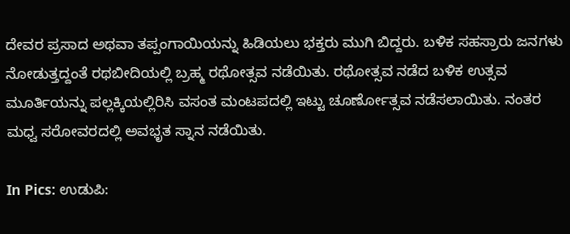ದೇವರ ಪ್ರಸಾದ ಅಥವಾ ತಪ್ಪಂಗಾಯಿಯನ್ನು ಹಿಡಿಯಲು ಭಕ್ತರು ಮುಗಿ ಬಿದ್ದರು. ಬಳಿಕ ಸಹಸ್ರಾರು ಜನಗಳು ನೋಡುತ್ತದ್ದಂತೆ ರಥಬೀದಿಯಲ್ಲಿ ಬ್ರಹ್ಮ ರಥೋತ್ಸವ ನಡೆಯಿತು. ರಥೋತ್ಸವ ನಡೆದ ಬಳಿಕ ಉತ್ಸವ ಮೂರ್ತಿಯನ್ನು ಪಲ್ಲಕ್ಕಿಯಲ್ಲಿರಿಸಿ ವಸಂತ ಮಂಟಪದಲ್ಲಿ ಇಟ್ಟು ಚೂರ್ಣೋತ್ಸವ ನಡೆಸಲಾಯಿತು. ನಂತರ ಮಧ್ವ ಸರೋವರದಲ್ಲಿ ಅವಭೃತ ಸ್ನಾನ ನಡೆಯಿತು.

In Pics: ಉಡುಪಿ: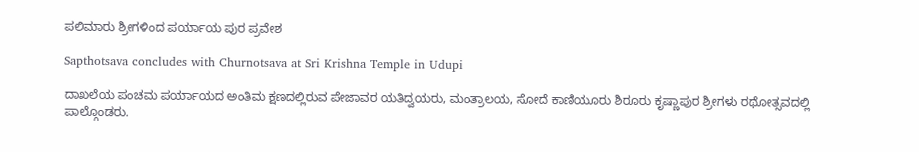ಪಲಿಮಾರು ಶ್ರೀಗಳಿಂದ ಪರ್ಯಾಯ ಪುರ ಪ್ರವೇಶ

Sapthotsava concludes with Churnotsava at Sri Krishna Temple in Udupi

ದಾಖಲೆಯ ಪಂಚಮ ಪರ್ಯಾಯದ ಅಂತಿಮ ಕ್ಷಣದಲ್ಲಿರುವ ಪೇಜಾವರ ಯತಿದ್ವಯರು, ಮಂತ್ರಾಲಯ, ಸೋದೆ ಕಾಣಿಯೂರು ಶಿರೂರು ಕೃಷ್ಣಾಪುರ ಶ್ರೀಗಳು ರಥೋತ್ಸವದಲ್ಲಿ ಪಾಲ್ಗೊಂಡರು.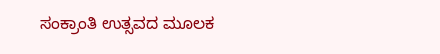ಸಂಕ್ರಾಂತಿ ಉತ್ಸವದ ಮೂಲಕ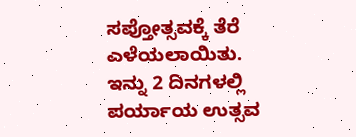ಸಪ್ತೋತ್ಸವಕ್ಕೆ ತೆರೆ ಎಳೆಯಲಾಯಿತು. ಇನ್ನು 2 ದಿನಗಳಲ್ಲಿ ಪರ್ಯಾಯ ಉತ್ಸವ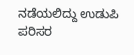ನಡೆಯಲಿದ್ದು ಉಡುಪಿ ಪರಿಸರ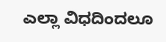ಎಲ್ಲಾ ವಿಧದಿಂದಲೂ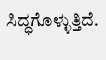ಸಿದ್ಧಗೊಳ್ಳುತ್ತಿದೆ.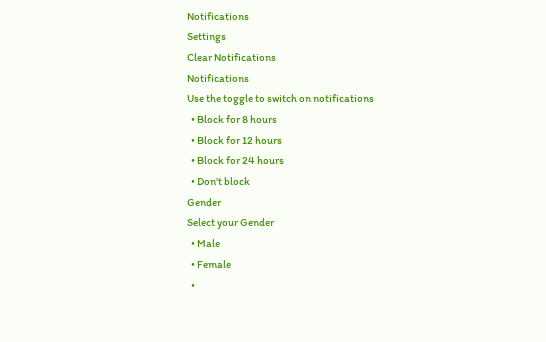Notifications
Settings
Clear Notifications
Notifications
Use the toggle to switch on notifications
  • Block for 8 hours
  • Block for 12 hours
  • Block for 24 hours
  • Don't block
Gender
Select your Gender
  • Male
  • Female
  •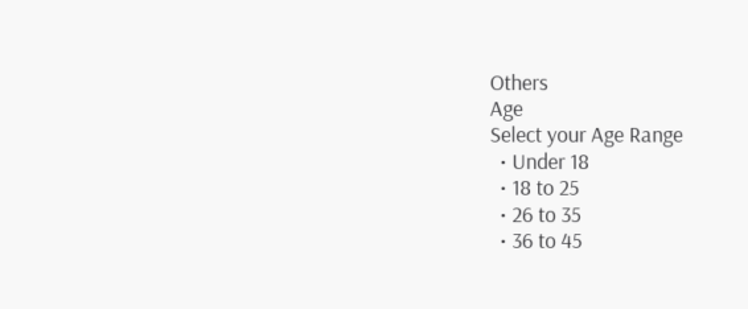Others
Age
Select your Age Range
  • Under 18
  • 18 to 25
  • 26 to 35
  • 36 to 45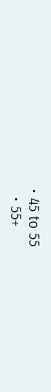• 45 to 55
  • 55+